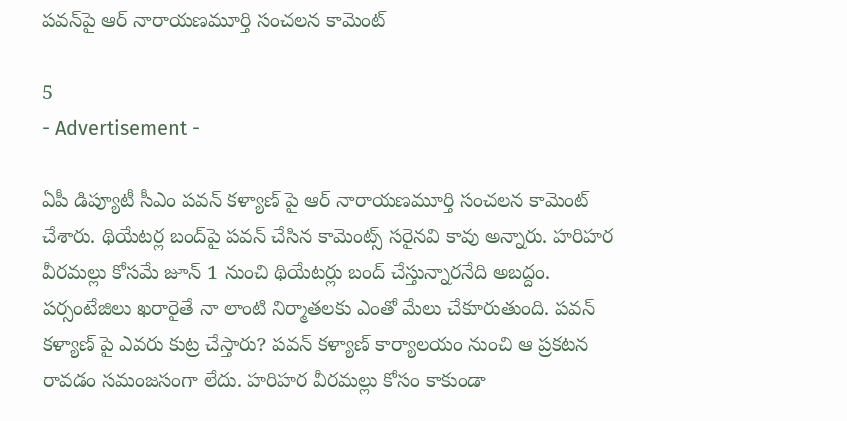పవన్‌పై ఆర్ నారాయణమూర్తి సంచలన కామెంట్

5
- Advertisement -

ఏపీ డిప్యూటీ సీఎం పవన్ కళ్యాణ్ పై ఆర్ నారాయణమూర్తి సంచలన కామెంట్ చేశారు. థియేటర్ల బంద్‌పై పవన్ చేసిన కామెంట్స్ సరైనవి కావు అన్నారు. హరిహర వీరమల్లు కోసమే జూన్ 1 నుంచి థియేటర్లు బంద్ చేస్తున్నారనేది అబద్దం. పర్సంటేజిలు ఖరారైతే నా లాంటి నిర్మాతలకు ఎంతో మేలు చేకూరుతుంది. పవన్ కళ్యాణ్ పై ఎవరు కుట్ర చేస్తారు? పవన్ కళ్యాణ్ కార్యాలయం నుంచి ఆ ప్రకటన రావడం సమంజసంగా లేదు. హరిహర వీరమల్లు కోసం కాకుండా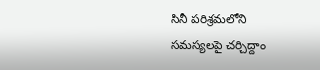సినీ పరిశ్రమలోని సమస్యలపై చర్చిద్దాం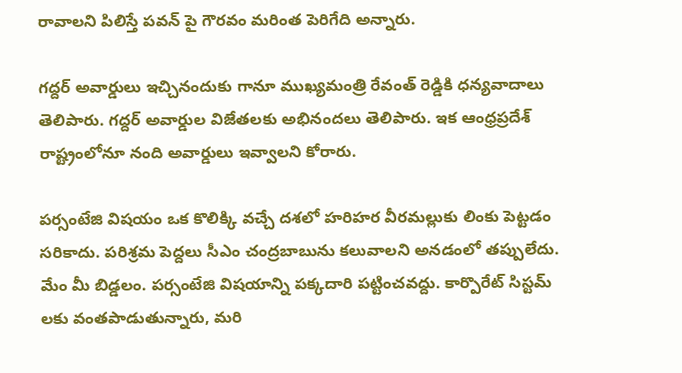రావాలని పిలిస్తే పవన్ పై గౌరవం మరింత పెరిగేది అన్నారు.

గ‌ద్ద‌ర్ అవార్డులు ఇచ్చినందుకు గానూ ముఖ్య‌మంత్రి రేవంత్ రెడ్డికి ధ‌న్య‌వాదాలు తెలిపారు. గద్ద‌ర్ అవార్డుల‌ విజేత‌ల‌కు అభినంద‌లు తెలిపారు. ఇక ఆంధ్ర‌ప్ర‌దేశ్ రాష్ట్రంలోనూ నంది అవార్డులు ఇవ్వాల‌ని కోరారు.

పర్సంటేజి విషయం ఒక కొలిక్కి వచ్చే దశలో హరిహర వీరమల్లుకు లింకు పెట్టడం సరికాదు. పరిశ్రమ పెద్దలు సీఎం చంద్రబాబును కలువాలని అనడంలో తప్పులేదు. మేం మీ బిడ్డలం. పర్సంటేజి విషయాన్ని పక్కదారి పట్టించవద్దు. కార్పొరేట్ సిస్టమ్ లకు వంతపాడుతున్నారు, మరి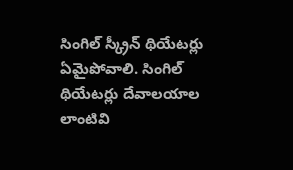సింగిల్ స్క్రీన్ థియేటర్లు ఏమైపోవాలి. సింగిల్ థియేటర్లు దేవాలయాల లాంటివి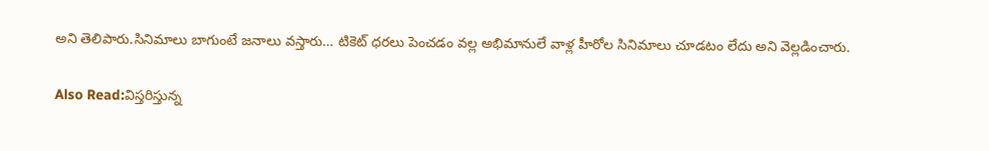అని తెలిపారు.సినిమాలు బాగుంటే జనాలు వస్తారు… టికెట్ ధరలు పెంచడం వల్ల అభిమానులే వాళ్ల హీరోల సినిమాలు చూడటం లేదు అని వెల్లడించారు.

Also Read:విస్తరిస్తున్న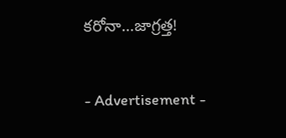కరోనా…జాగ్రత్త!

- Advertisement -